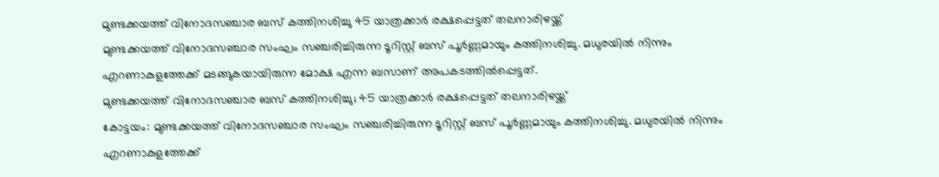മുണ്ടക്കയത്ത് വിനോദസഞ്ചാര ബസ് കത്തിനശിച്ചു 45 യാത്രക്കാർ രക്ഷപ്പെട്ടത് തലനാരിഴയ്ക്ക്
മുണ്ടക്കയത്ത് വിനോദസഞ്ചാര സംഘം സഞ്ചരിച്ചിരുന്ന ടൂറിസ്റ്റ് ബസ് പൂർണ്ണമായും കത്തിനശിച്ചു. മധുരയിൽ നിന്നും എറണാകുളത്തേക്ക് മടങ്ങുകയായിരുന്ന മോക്ഷ എന്ന ബസാണ് അപകടത്തിൽപ്പെട്ടത്.
മുണ്ടക്കയത്ത് വിനോദസഞ്ചാര ബസ് കത്തിനശിച്ചു; 45 യാത്രക്കാർ രക്ഷപ്പെട്ടത് തലനാരിഴയ്ക്ക്
കോട്ടയം: മുണ്ടക്കയത്ത് വിനോദസഞ്ചാര സംഘം സഞ്ചരിച്ചിരുന്ന ടൂറിസ്റ്റ് ബസ് പൂർണ്ണമായും കത്തിനശിച്ചു. മധുരയിൽ നിന്നും എറണാകുളത്തേക്ക്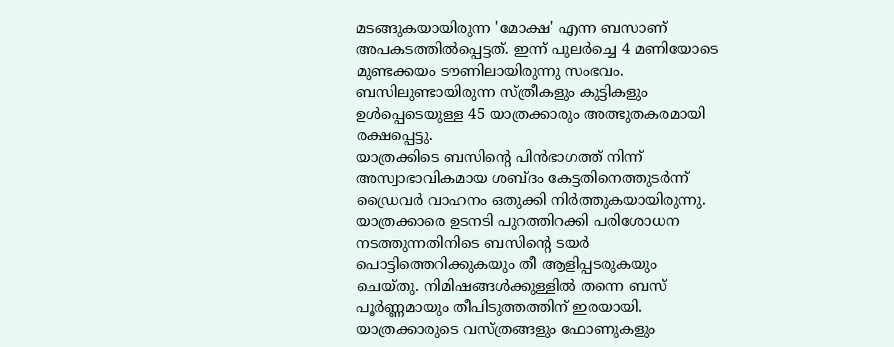മടങ്ങുകയായിരുന്ന 'മോക്ഷ' എന്ന ബസാണ് അപകടത്തിൽപ്പെട്ടത്. ഇന്ന് പുലർച്ചെ 4 മണിയോടെ മുണ്ടക്കയം ടൗണിലായിരുന്നു സംഭവം. ബസിലുണ്ടായിരുന്ന സ്ത്രീകളും കുട്ടികളും ഉൾപ്പെടെയുള്ള 45 യാത്രക്കാരും അത്ഭുതകരമായി രക്ഷപ്പെട്ടു.
യാത്രക്കിടെ ബസിന്റെ പിൻഭാഗത്ത് നിന്ന് അസ്വാഭാവികമായ ശബ്ദം കേട്ടതിനെത്തുടർന്ന് ഡ്രൈവർ വാഹനം ഒതുക്കി നിർത്തുകയായിരുന്നു. യാത്രക്കാരെ ഉടനടി പുറത്തിറക്കി പരിശോധന നടത്തുന്നതിനിടെ ബസിന്റെ ടയർ പൊട്ടിത്തെറിക്കുകയും തീ ആളിപ്പടരുകയും ചെയ്തു. നിമിഷങ്ങൾക്കുള്ളിൽ തന്നെ ബസ് പൂർണ്ണമായും തീപിടുത്തത്തിന് ഇരയായി.
യാത്രക്കാരുടെ വസ്ത്രങ്ങളും ഫോണുകളും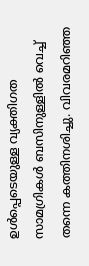ഉൾപ്പെടെയുള്ള വ്യക്തിഗത സാമഗ്രികൾ ബസിനുള്ളിൽ വെച്ച് തന്നെ കത്തിനശിച്ചു. വിവരമറിഞ്ഞ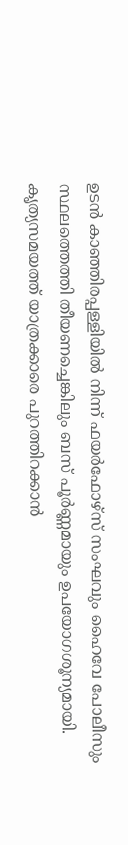ഉടൻ കാഞ്ഞിരപ്പള്ളിയിൽ നിന്ന് ഫയർഫോഴ്സ് സംഘവും ഹൈവേ പോലീസും സ്ഥലത്തെത്തി തീയണച്ചെങ്കിലും ബസ് പൂർണ്ണമായും ഉപയോഗശൂന്യമായി. കൃത്യസമയത്ത് യാത്രക്കാരെ പുറത്തിറക്കാൻ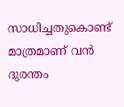സാധിച്ചതുകൊണ്ട് മാത്രമാണ് വൻ ദുരന്തം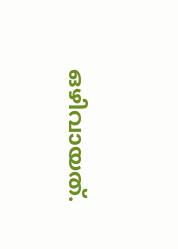ഒഴിവായത്.